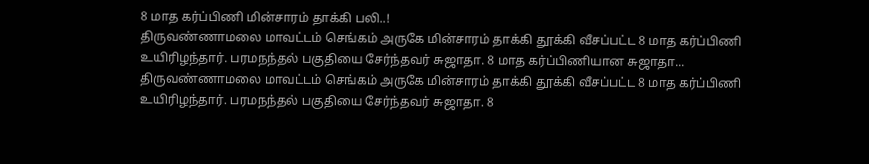8 மாத கர்ப்பிணி மின்சாரம் தாக்கி பலி..!
திருவண்ணாமலை மாவட்டம் செங்கம் அருகே மின்சாரம் தாக்கி தூக்கி வீசப்பட்ட 8 மாத கர்ப்பிணி உயிரிழந்தார். பரமநந்தல் பகுதியை சேர்ந்தவர் சுஜாதா. 8 மாத கர்ப்பிணியான சுஜாதா...
திருவண்ணாமலை மாவட்டம் செங்கம் அருகே மின்சாரம் தாக்கி தூக்கி வீசப்பட்ட 8 மாத கர்ப்பிணி உயிரிழந்தார். பரமநந்தல் பகுதியை சேர்ந்தவர் சுஜாதா. 8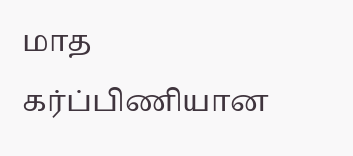மாத கர்ப்பிணியான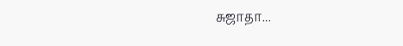சுஜாதா...